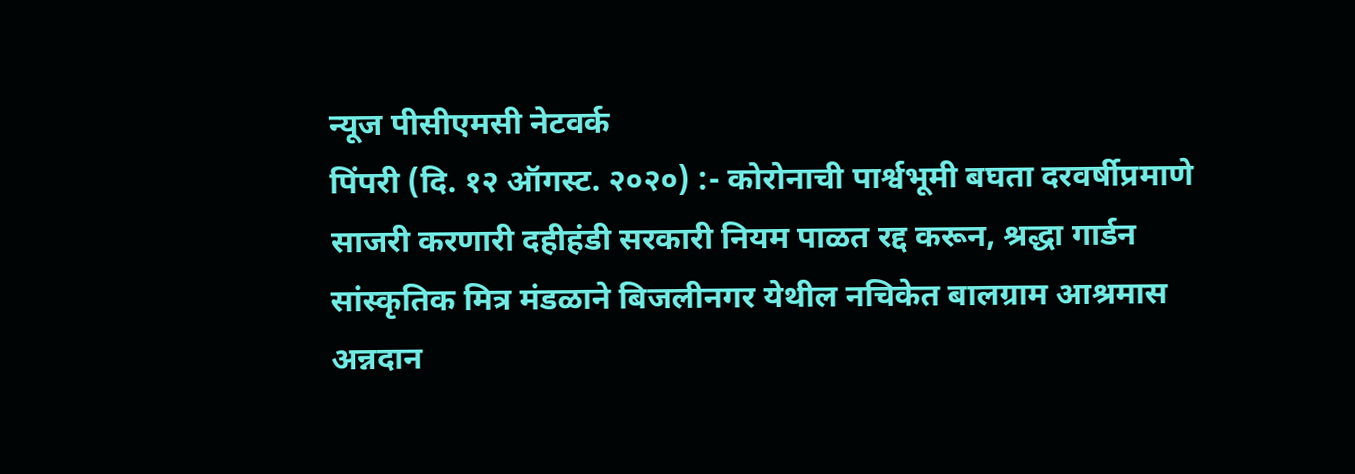न्यूज पीसीएमसी नेटवर्क
पिंपरी (दि. १२ ऑगस्ट. २०२०) :- कोरोनाची पार्श्वभूमी बघता दरवर्षीप्रमाणे साजरी करणारी दहीहंडी सरकारी नियम पाळत रद्द करून, श्रद्धा गार्डन सांस्कृतिक मित्र मंडळाने बिजलीनगर येथील नचिकेत बालग्राम आश्रमास अन्नदान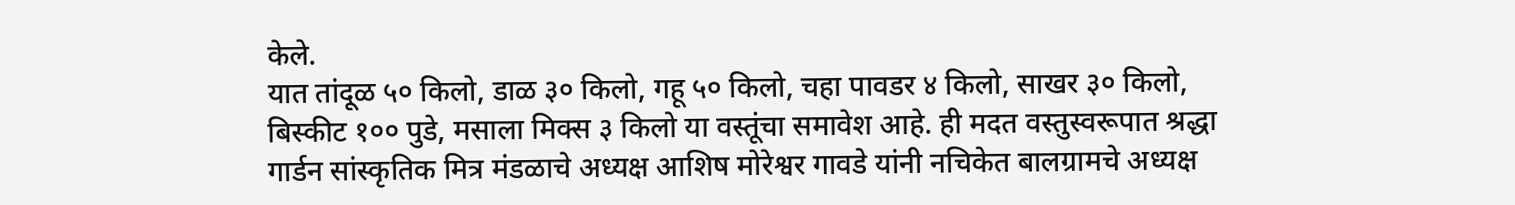केले.
यात तांदूळ ५० किलो, डाळ ३० किलो, गहू ५० किलो, चहा पावडर ४ किलो, साखर ३० किलो, बिस्कीट १०० पुडे, मसाला मिक्स ३ किलो या वस्तूंचा समावेश आहे. ही मदत वस्तुस्वरूपात श्रद्धा गार्डन सांस्कृतिक मित्र मंडळाचे अध्यक्ष आशिष मोरेश्वर गावडे यांनी नचिकेत बालग्रामचे अध्यक्ष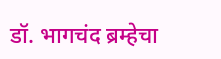डॉ. भागचंद ब्रम्हेचा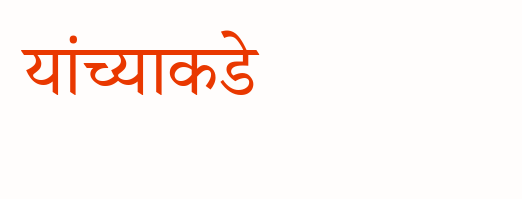यांच्याकडे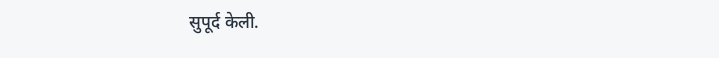सुपूर्द केली.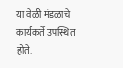या वेळी मंडळाचे कार्यकर्ते उपस्थित होते.